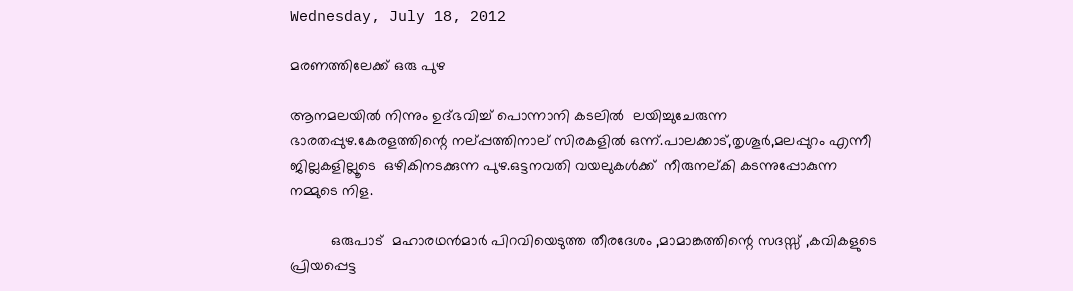Wednesday, July 18, 2012

മരണത്തിലേക്ക് ഒരു പുഴ

ആനമലയില്‍ നിന്നും ഉദ്ഭവിച്ച് പൊന്നാനി കടലില്‍  ലയിച്ചുചേരുന്ന ഭാരതപ്പുഴ.കേരളത്തിന്റെ നല്പ്പത്തിനാല് സിരകളില്‍ ഒന്ന്.പാലക്കാട്‌,തൃശൂര്‍,മലപ്പുറം എന്നീ ജില്ലകളില്ലൂടെ  ഒഴികിനടക്കുന്ന പുഴ.ഒട്ടനവതി വയലുകള്‍ക്ക്  നീരുനല്കി കടന്നുപ്പോകുന്ന നമ്മുടെ നിള.

          ഒരുപാട്  മഹാരഥന്‍മാര്‍ പിറവിയെടുത്ത തീരദേശം ,മാമാങ്കത്തിന്റെ സദസ്സ് ,കവികളുടെ പ്രിയപ്പെട്ട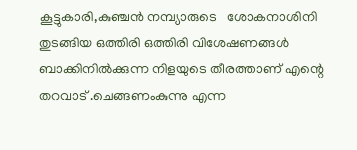കൂട്ടുകാരി,കുഞ്ചന്‍ നമ്പ്യാരുടെ   ശോകനാശിനി തുടങ്ങിയ ഒത്തിരി ഒത്തിരി വിശേഷണങ്ങള്‍ ബാക്കിനില്‍ക്കുന്ന നിളയുടെ തീരത്താണ് എന്റെ തറവാട് .ചെങ്ങണംകുന്നു എന്ന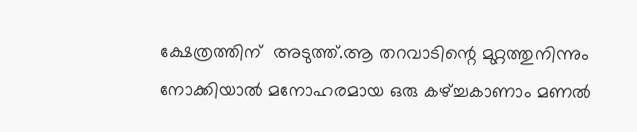ക്ഷേത്രത്തിന്  അടുത്ത്.ആ തറവാടിന്റെ മുറ്റത്തുനിന്നും നോക്കിയാല്‍ മനോഹരമായ ഒരു കഴ്ച്ചകാണാം മണല്‍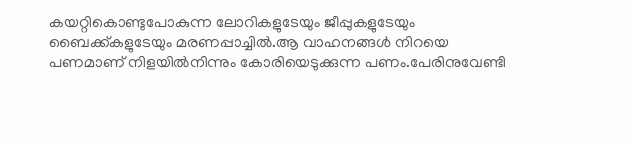കയറ്റികൊണ്ടുപോകുന്ന ലോറികളുടേയും ജീപ്പുകളുടേയും ബൈക്ക്കളുടേയും മരണപ്പാച്ചില്‍.ആ വാഹനങ്ങള്‍ നിറയെ പണമാണ് നിളയില്‍നിന്നും കോരിയെടുക്കുന്ന പണം.പേരിനുവേണ്ടി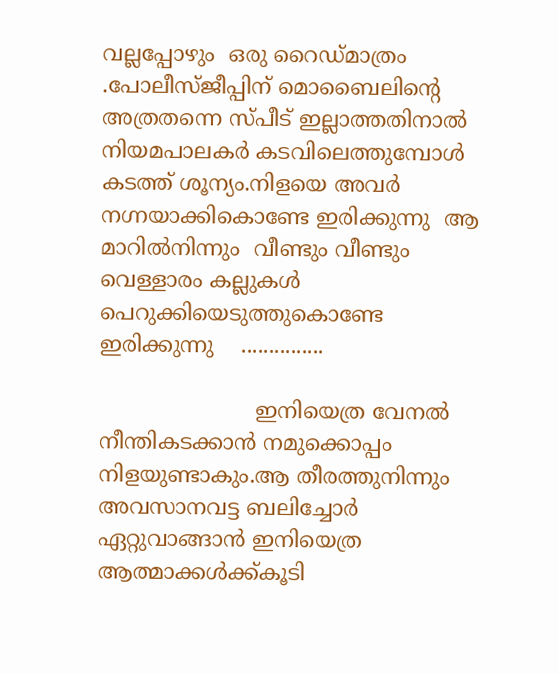വല്ലപ്പോഴും  ഒരു റൈഡ്മാത്രം .പോലീസ്ജീപ്പിന് മൊബൈലിന്റെ അത്രതന്നെ സ്പീട് ഇല്ലാത്തതിനാല്‍ നിയമപാലകര്‍ കടവിലെത്തുമ്പോള്‍ കടത്ത് ശൂന്യം.നിളയെ അവര്‍  നഗ്നയാക്കികൊണ്ടേ ഇരിക്കുന്നു  ആ മാറില്‍നിന്നും  വീണ്ടും വീണ്ടും   വെള്ളാരം കല്ലുകള്‍ പെറുക്കിയെടുത്തുകൊണ്ടേ  ഇരിക്കുന്നു    ...............

                       ഇനിയെത്ര വേനല്‍  നീന്തികടക്കാന്‍ നമുക്കൊപ്പം  നിളയുണ്ടാകും.ആ തീരത്തുനിന്നും അവസാനവട്ട ബലിച്ചോര്‍ ഏറ്റുവാങ്ങാന്‍ ഇനിയെത്ര  ആത്മാക്കള്‍ക്ക്കൂടി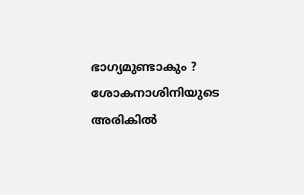ഭാഗ്യമുണ്ടാകും ?   ശോകനാശിനിയുടെ  അരികില്‍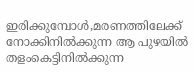ഇരിക്കുമ്പോള്‍,മരണത്തിലേക്ക് നോക്കിനില്‍ക്കുന്ന ആ പുഴയില്‍ തളംകെട്ടിനില്‍ക്കുന്ന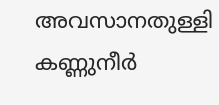അവസാനതുള്ളി  കണ്ണുനീര്‍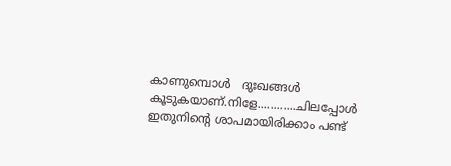കാണുമ്പൊള്‍   ദുഃഖങ്ങള്‍ കൂടുകയാണ്.നിളേ............ചിലപ്പോള്‍ ഇതുനിന്റെ ശാപമായിരിക്കാം പണ്ട്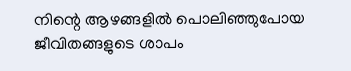നിന്റെ ആഴങ്ങളില്‍ പൊലിഞ്ഞുപോയ ജീവിതങ്ങളുടെ ശാപം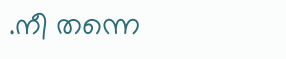.നീ തന്നെ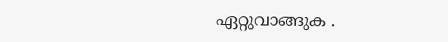ഏറ്റുവാങ്ങുക .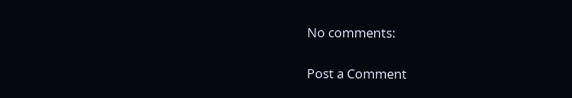No comments:

Post a Comment